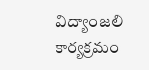విద్యాంజలి కార్యక్రమం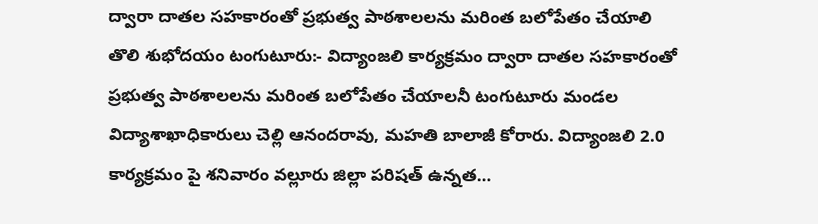ద్వారా దాతల సహకారంతో ప్రభుత్వ పాఠశాలలను మరింత బలోపేతం చేయాలి
తొలి శుభోదయం టంగుటూరు:- విద్యాంజలి కార్యక్రమం ద్వారా దాతల సహకారంతో ప్రభుత్వ పాఠశాలలను మరింత బలోపేతం చేయాలనీ టంగుటూరు మండల విద్యాశాఖాధికారులు చెల్లి ఆనందరావు, మహతి బాలాజీ కోరారు. విద్యాంజలి 2.0 కార్యక్రమం పై శనివారం వల్లూరు జిల్లా పరిషత్ ఉన్నత…